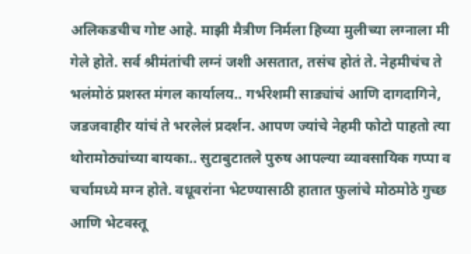अलिकडचीच गोष्ट आहे. माझी मैत्रीण निर्मला हिच्या मुलीच्या लग्नाला मी गेले होते. सर्व श्रीमंतांची लग्नं जशी असतात, तसंच होतं ते. नेहमीचंच ते भलंमोठं प्रशस्त मंगल कार्यालय.. गर्भरेशमी साड्यांचं आणि दागदागिने, जडजवाहीर यांचं ते भरलेलं प्रदर्शन. आपण ज्यांचे नेहमी फोटो पाहतो त्या थोरामोठ्यांच्या बायका.. सुटाबुटातले पुरुष आपल्या व्यावसायिक गप्पा व चर्चामध्ये मग्न होते. वधूवरांना भेटण्यासाठी हातात फुलांचे मोठमोठे गुच्छ आणि भेटवस्तू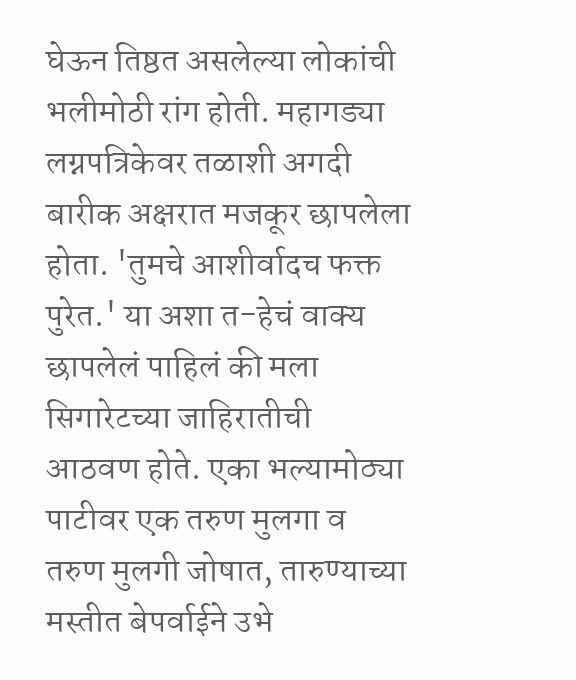घेऊन तिष्ठत असलेल्या लोकांची भलीमोठी रांग होती. महागड्या लग्नपत्रिकेवर तळाशी अगदी बारीक अक्षरात मजकूर छापलेला होता. 'तुमचे आशीर्वादच फक्त पुरेत.' या अशा त-हेचं वाक्य छापलेलं पाहिलं की मला सिगारेटच्या जाहिरातीची आठवण होते. एका भल्यामोठ्या पाटीवर एक तरुण मुलगा व तरुण मुलगी जोषात, तारुण्याच्या मस्तीत बेपर्वाईने उभे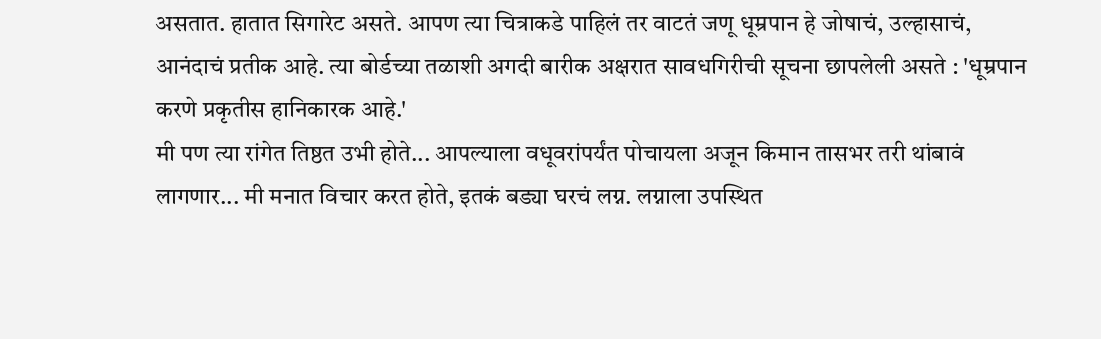असतात. हातात सिगारेट असते. आपण त्या चित्राकडे पाहिलं तर वाटतं जणू धूम्रपान हे जोषाचं, उल्हासाचं, आनंदाचं प्रतीक आहे. त्या बोर्डच्या तळाशी अगदी बारीक अक्षरात सावधगिरीची सूचना छापलेली असते : 'धूम्रपान करणे प्रकृतीस हानिकारक आहे.'
मी पण त्या रांगेत तिष्ठत उभी होते... आपल्याला वधूवरांपर्यंत पोचायला अजून किमान तासभर तरी थांबावं लागणार... मी मनात विचार करत होते, इतकं बड्या घरचं लग्न. लग्नाला उपस्थित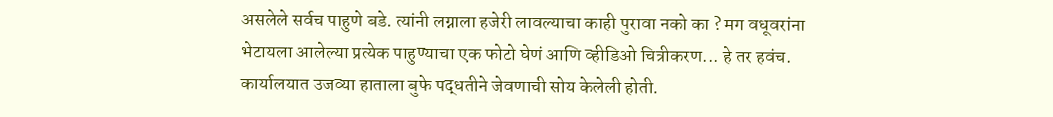असलेले सर्वच पाहुणे बडे. त्यांनी लग्नाला हजेरी लावल्याचा काही पुरावा नको का ? मग वधूवरांना भेटायला आलेल्या प्रत्येक पाहुण्याचा एक फोटो घेणं आणि व्हीडिओ चित्रीकरण... हे तर हवंच. कार्यालयात उजव्या हाताला बुफे पद्धतीने जेवणाची सोय केलेली होती.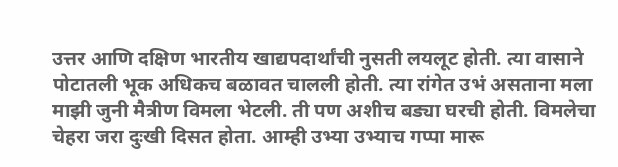उत्तर आणि दक्षिण भारतीय खाद्यपदार्थांची नुसती लयलूट होती. त्या वासाने पोटातली भूक अधिकच बळावत चालली होती. त्या रांगेत उभं असताना मला माझी जुनी मैत्रीण विमला भेटली. ती पण अशीच बड्या घरची होती. विमलेचा चेहरा जरा दुःखी दिसत होता. आम्ही उभ्या उभ्याच गप्पा मारू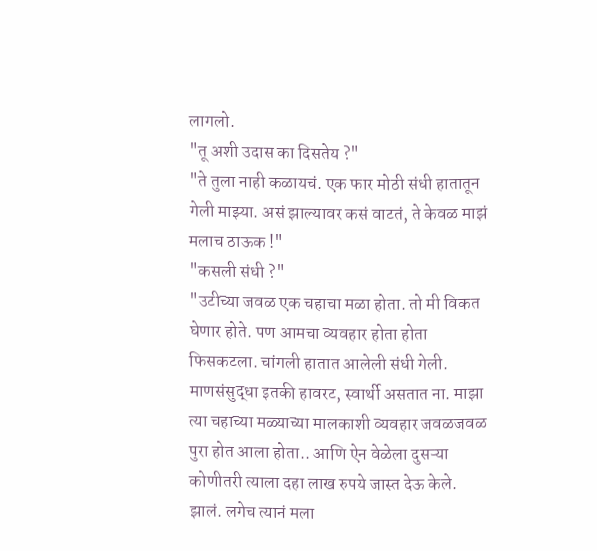लागलो.
"तू अशी उदास का दिसतेय ?"
"ते तुला नाही कळायचं. एक फार मोठी संधी हातातून गेली माझ्या. असं झाल्यावर कसं वाटतं, ते केवळ माझं मलाच ठाऊक !"
"कसली संधी ?"
"उटीच्या जवळ एक चहाचा मळा होता. तो मी विकत घेणार होते. पण आमचा व्यवहार होता होता फिसकटला. चांगली हातात आलेली संधी गेली. माणसंसुद्धा इतकी हावरट, स्वार्थी असतात ना. माझा त्या चहाच्या मळ्याच्या मालकाशी व्यवहार जवळजवळ पुरा होत आला होता.. आणि ऐन वेळेला दुसऱ्या कोणीतरी त्याला दहा लाख रुपये जास्त देऊ केले. झालं. लगेच त्यानं मला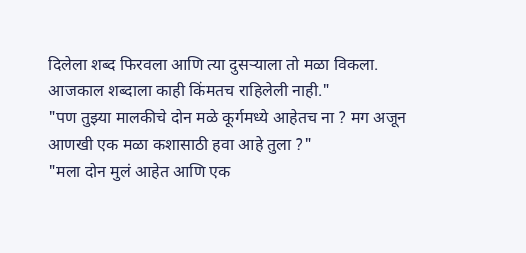दिलेला शब्द फिरवला आणि त्या दुसऱ्याला तो मळा विकला. आजकाल शब्दाला काही किंमतच राहिलेली नाही."
"पण तुझ्या मालकीचे दोन मळे कूर्गमध्ये आहेतच ना ? मग अजून आणखी एक मळा कशासाठी हवा आहे तुला ?"
"मला दोन मुलं आहेत आणि एक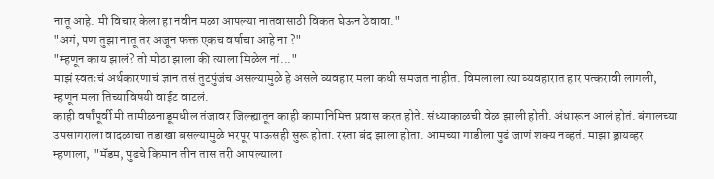नातू आहे. मी विचार केला हा नवीन मळा आपल्या नातवासाठी विकत घेऊन ठेवावा."
"अगं, पण तुझा नातू तर अजून फक्त एकच वर्षाचा आहे ना ?"
"म्हणून काय झालं? तो मोठा झाला की त्याला मिळेल नां..."
माझं स्वतःचं अर्थकारणाचं ज्ञान तसं तुटपुंजंच असल्यामुळे हे असले व्यवहार मला कधी समजत नाहीत. विमलाला त्या व्यवहारात हार पत्करावी लागली, म्हणून मला तिच्याविषयी वाईट वाटलं.
काही वर्षांपूर्वी मी तामीळनाडूमधील तंजावर जिल्ह्यातून काही कामानिमित्त प्रवास करत होते. संध्याकाळची वेळ झाली होती. अंधारून आलं होतं. बंगालच्या उपसागराला वादळाचा तडाखा बसल्यामुळे भरपूर पाऊसही सुरू होता. रस्ता बंद झाला होता. आमच्या गाडीला पुढं जाणं शक्य नव्हतं. माझा ड्रायव्हर म्हणाला, "मॅडम, पुढचे किमान तीन तास तरी आपल्याला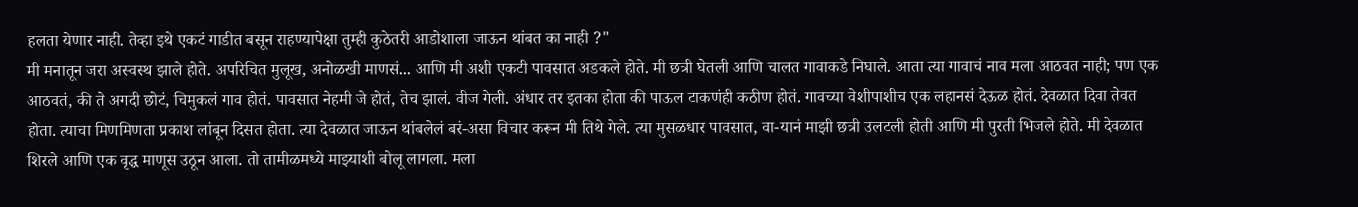हलता येणार नाही. तेव्हा इथे एकटं गाडीत बसून राहण्यापेक्षा तुम्ही कुठेतरी आडोशाला जाऊन थांबत का नाही ?"
मी मनातून जरा अस्वस्थ झाले होते. अपरिचित मुलूख, अनोळखी माणसं... आणि मी अशी एकटी पावसात अडकले होते. मी छत्री घेतली आणि चालत गावाकडे निघाले. आता त्या गावाचं नाव मला आठवत नाही; पण एक आठवतं, की ते अगदी छोटं, चिमुकलं गाव होतं. पावसात नेहमी जे होतं, तेच झालं. वीज गेली. अंधार तर इतका होता की पाऊल टाकणंही कठीण होतं. गावच्या वेशीपाशीच एक लहानसं देऊळ होतं. देवळात दिवा तेवत होता. त्याचा मिणमिणता प्रकाश लांबून दिसत होता. त्या देवळात जाऊन थांबलेलं बरं-असा विचार करून मी तिथे गेले. त्या मुसळधार पावसात, वा-यानं माझी छत्री उलटली होती आणि मी पुरती भिजले होते. मी देवळात शिरले आणि एक वृद्ध माणूस उठून आला. तो तामीळमध्ये माझ्याशी बोलू लागला. मला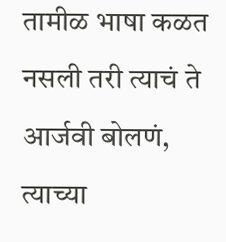तामीळ भाषा कळत नसली तरी त्याचं ते आर्जवी बोलणं, त्याच्या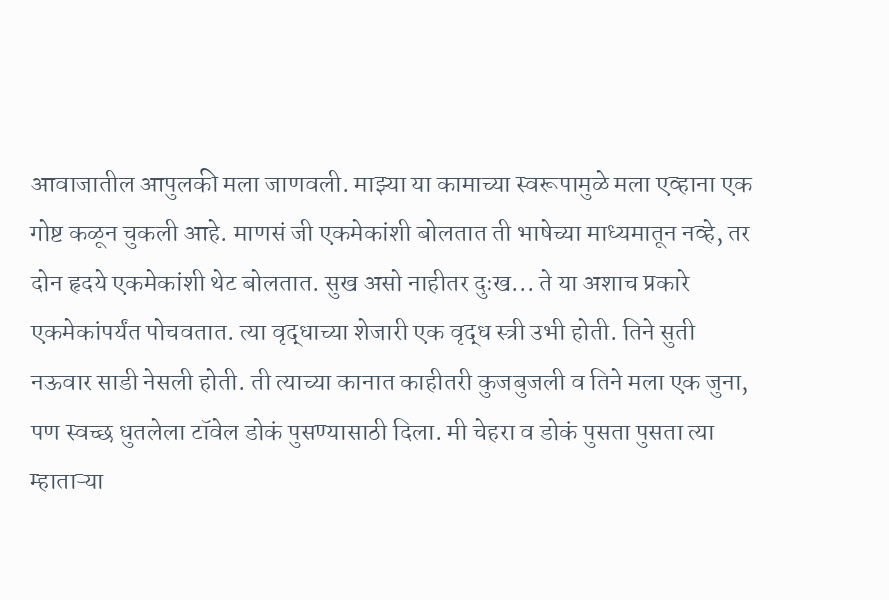आवाजातील आपुलकी मला जाणवली. माझ्या या कामाच्या स्वरूपामुळे मला एव्हाना एक गोष्ट कळून चुकली आहे. माणसं जी एकमेकांशी बोलतात ती भाषेच्या माध्यमातून नव्हे, तर दोन हृदये एकमेकांशी थेट बोलतात. सुख असो नाहीतर दुःख... ते या अशाच प्रकारे एकमेकांपर्यंत पोचवतात. त्या वृद्धाच्या शेजारी एक वृद्ध स्त्री उभी होती. तिने सुती नऊवार साडी नेसली होती. ती त्याच्या कानात काहीतरी कुजबुजली व तिने मला एक जुना, पण स्वच्छ धुतलेला टॉवेल डोकं पुसण्यासाठी दिला. मी चेहरा व डोकं पुसता पुसता त्या म्हाताऱ्या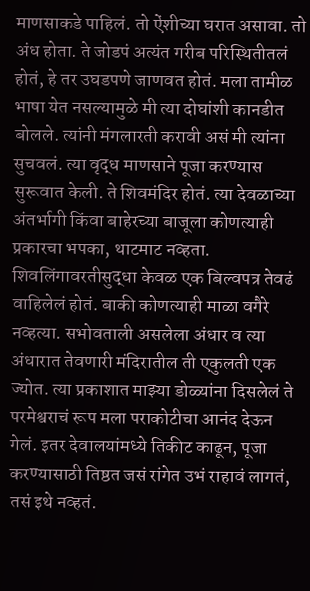माणसाकडे पाहिलं. तो ऐंशीच्या घरात असावा. तो अंध होता. ते जोडपं अत्यंत गरीब परिस्थितीतलं होतं, हे तर उघडपणे जाणवत होतं. मला तामीळ भाषा येत नसल्यामुळे मी त्या दोघांशी कानडीत बोलले. त्यांनी मंगलारती करावी असं मी त्यांना सुचवलं. त्या वृद्ध माणसाने पूजा करण्यास सुरूवात केली. ते शिवमंदिर होतं. त्या देवळाच्या अंतर्भागी किंवा बाहेरच्या बाजूला कोणत्याही प्रकारचा भपका, थाटमाट नव्हता. शिवलिंगावरतीसुद्धा केवळ एक बिल्वपत्र तेवढं वाहिलेलं होतं. बाकी कोणत्याही माळा वगैरे नव्हत्या. सभोवताली असलेला अंधार व त्या अंधारात तेवणारी मंदिरातील ती एकुलती एक ज्योत. त्या प्रकाशात माझ्या डोळ्यांना दिसलेलं ते परमेश्वराचं रूप मला पराकोटीचा आनंद देऊन गेलं. इतर देवालयांमध्ये तिकीट काढून, पूजा करण्यासाठी तिष्ठत जसं रांगेत उभं राहावं लागतं, तसं इथे नव्हतं.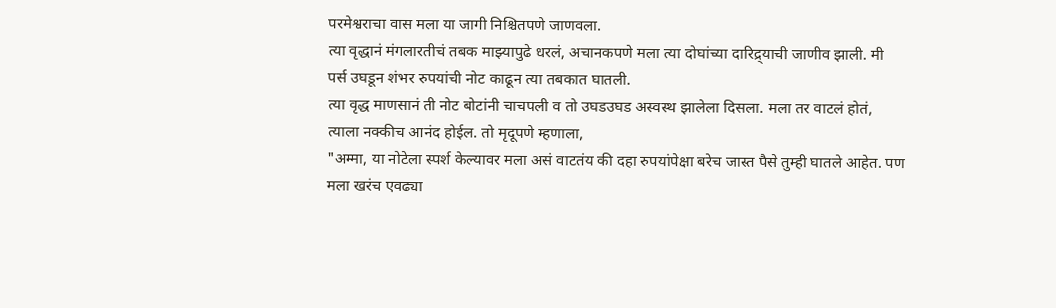परमेश्वराचा वास मला या जागी निश्चितपणे जाणवला.
त्या वृद्धानं मंगलारतीचं तबक माझ्यापुढे धरलं, अचानकपणे मला त्या दोघांच्या दारिद्र्याची जाणीव झाली. मी पर्स उघडून शंभर रुपयांची नोट काढून त्या तबकात घातली.
त्या वृद्ध माणसानं ती नोट बोटांनी चाचपली व तो उघडउघड अस्वस्थ झालेला दिसला. मला तर वाटलं होतं, त्याला नक्कीच आनंद होईल. तो मृदूपणे म्हणाला,
"अम्मा, या नोटेला स्पर्श केल्यावर मला असं वाटतंय की दहा रुपयांपेक्षा बरेच जास्त पैसे तुम्ही घातले आहेत. पण मला खरंच एवढ्या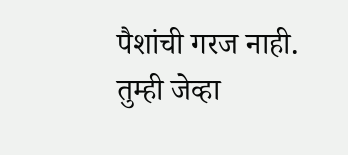पैशांची गरज नाही. तुम्ही जेव्हा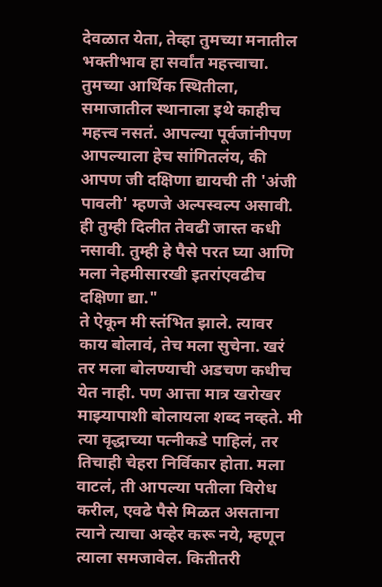देवळात येता, तेव्हा तुमच्या मनातील भक्तीभाव हा सर्वांत महत्त्वाचा. तुमच्या आर्थिक स्थितीला, समाजातील स्थानाला इथे काहीच महत्त्व नसतं. आपल्या पूर्वजांनीपण आपल्याला हेच सांगितलंय, की आपण जी दक्षिणा द्यायची ती 'अंजी पावली' म्हणजे अल्पस्वल्प असावी. ही तुम्ही दिलीत तेवढी जास्त कधी नसावी. तुम्ही हे पैसे परत घ्या आणि मला नेहमीसारखी इतरांएवढीच दक्षिणा द्या."
ते ऐकून मी स्तंभित झाले. त्यावर काय बोलावं, तेच मला सुचेना. खरं तर मला बोलण्याची अडचण कधीच येत नाही. पण आत्ता मात्र खरोखर माझ्यापाशी बोलायला शब्द नव्हते. मी त्या वृद्धाच्या पत्नीकडे पाहिलं, तर तिचाही चेहरा निर्विकार होता. मला वाटलं, ती आपल्या पतीला विरोध करील, एवढे पैसे मिळत असताना त्याने त्याचा अव्हेर करू नये, म्हणून त्याला समजावेल. कितीतरी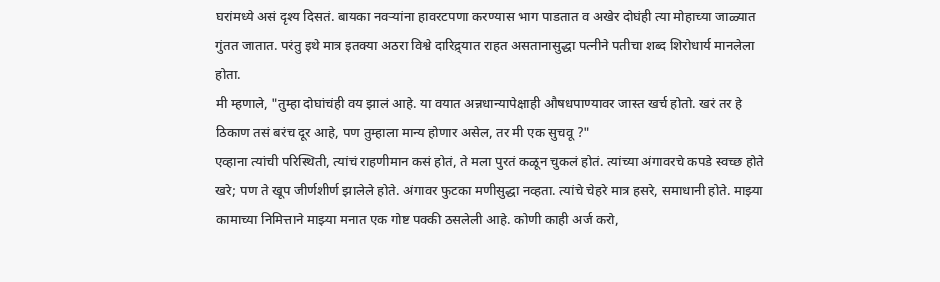घरांमध्ये असं दृश्य दिसतं. बायका नवऱ्यांना हावरटपणा करण्यास भाग पाडतात व अखेर दोघंही त्या मोहाच्या जाळ्यात गुंतत जातात. परंतु इथे मात्र इतक्या अठरा विश्वे दारिद्र्यात राहत असतानासुद्धा पत्नीने पतीचा शब्द शिरोधार्य मानलेला होता.
मी म्हणाले, "तुम्हा दोघांचंही वय झालं आहे. या वयात अन्नधान्यापेक्षाही औषधपाण्यावर जास्त खर्च होतो. खरं तर हे ठिकाण तसं बरंच दूर आहे, पण तुम्हाला मान्य होणार असेल, तर मी एक सुचवू ?"
एव्हाना त्यांची परिस्थिती, त्यांचं राहणीमान कसं होतं, ते मला पुरतं कळून चुकलं होतं. त्यांच्या अंगावरचे कपडे स्वच्छ होते खरे; पण ते खूप जीर्णशीर्ण झालेले होते. अंगावर फुटका मणीसुद्धा नव्हता. त्यांचे चेहरे मात्र हसरे, समाधानी होते. माझ्या कामाच्या निमित्ताने माझ्या मनात एक गोष्ट पक्की ठसलेली आहे. कोणी काही अर्ज करो,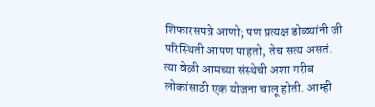शिफारसपत्रे आणो; पण प्रत्यक्ष डोळ्यांनी जी परिस्थिती आपण पाहतो, तेच सत्य असतं. त्या वेळी आमच्या संस्थेची अशा गरीब लोकांसाठी एक योजना चालू होती. आम्ही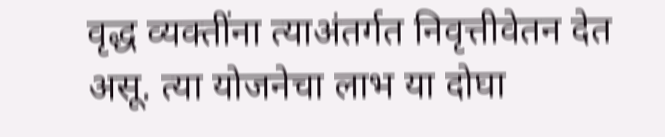वृद्ध व्यक्तींना त्याअंतर्गत निवृत्तीवेतन देत असू. त्या योजनेचा लाभ या दोघा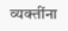व्यक्तींना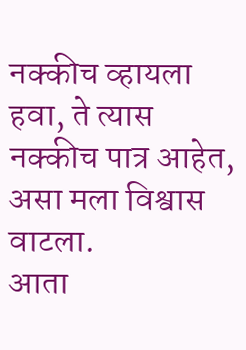नक्कीच व्हायला हवा, ते त्यास नक्कीच पात्र आहेत, असा मला विश्वास वाटला.
आता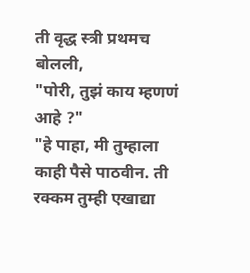ती वृद्ध स्त्री प्रथमच बोलली,
"पोरी, तुझं काय म्हणणं आहे ?"
"हे पाहा, मी तुम्हाला काही पैसे पाठवीन. ती रक्कम तुम्ही एखाद्या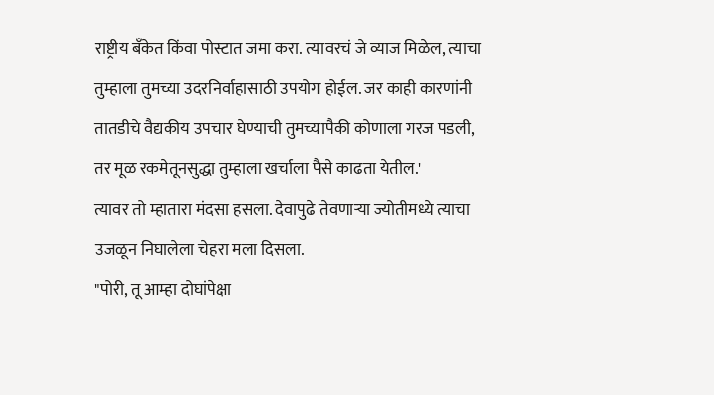राष्ट्रीय बँकेत किंवा पोस्टात जमा करा. त्यावरचं जे व्याज मिळेल, त्याचा तुम्हाला तुमच्या उदरनिर्वाहासाठी उपयोग होईल. जर काही कारणांनी तातडीचे वैद्यकीय उपचार घेण्याची तुमच्यापैकी कोणाला गरज पडली, तर मूळ रकमेतूनसुद्धा तुम्हाला खर्चाला पैसे काढता येतील.'
त्यावर तो म्हातारा मंदसा हसला. देवापुढे तेवणाऱ्या ज्योतीमध्ये त्याचा उजळून निघालेला चेहरा मला दिसला.
"पोरी, तू आम्हा दोघांपेक्षा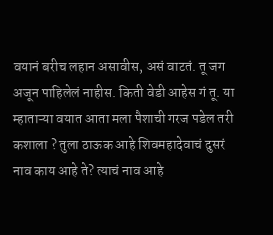वयानं बरीच लहान असावीस, असं वाटतं. तू जग अजून पाहिलेलं नाहीस. किती वेडी आहेस गं तू. या म्हाताऱ्या वयात आता मला पैशाची गरज पडेल तरी कशाला ? तुला ठाऊक आहे शिवमहादेवाचं दुसरं नाव काय आहे ते? त्याचं नाव आहे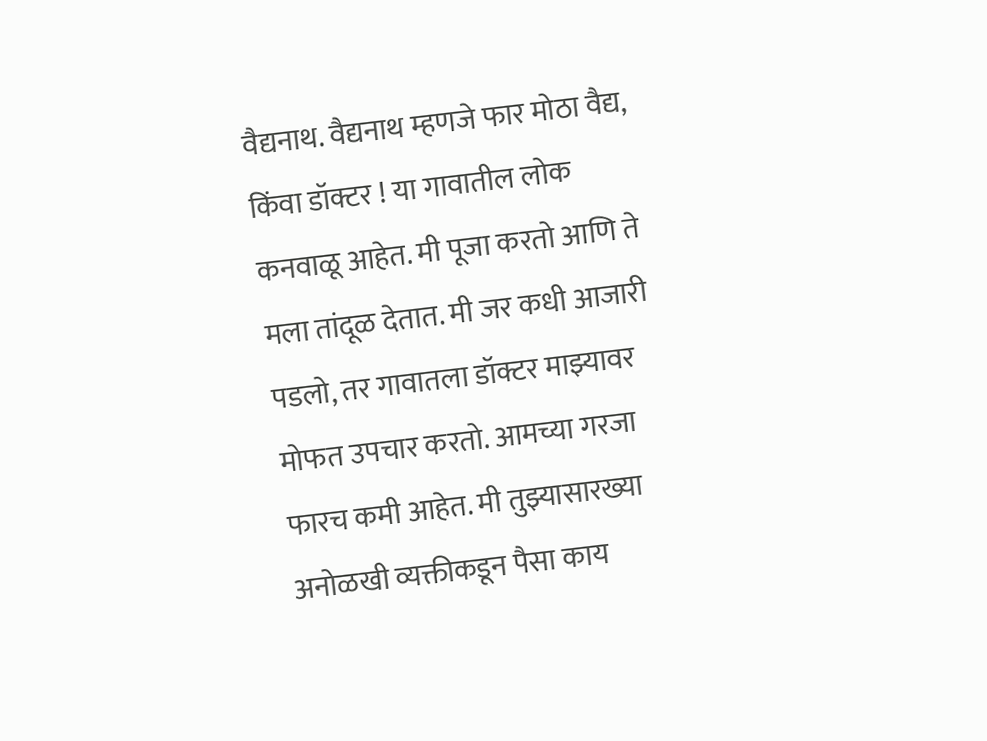वैद्यनाथ. वैद्यनाथ म्हणजे फार मोठा वैद्य, किंवा डॉक्टर ! या गावातील लोक कनवाळू आहेत. मी पूजा करतो आणि ते मला तांदूळ देतात. मी जर कधी आजारी पडलो, तर गावातला डॉक्टर माझ्यावर मोफत उपचार करतो. आमच्या गरजा फारच कमी आहेत. मी तुझ्यासारख्या अनोळखी व्यक्तीकडून पैसा काय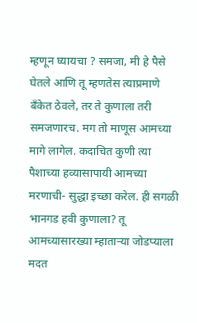म्हणून घ्यायचा ? समजा, मी हे पैसे घेतले आणि तू म्हणतेस त्याप्रमाणे बँकेत ठेवले, तर ते कुणाला तरी समजणारच. मग तो माणूस आमच्या मागे लागेल. कदाचित कुणी त्या पैशाच्या हव्यासापायी आमच्या मरणाची- सुद्धा इच्छा करेल. ही सगळी भानगड हवी कुणाला? तू आमच्यासारख्या म्हाताऱ्या जोडप्याला मदत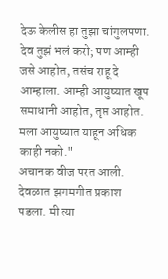देऊ केलीस हा तुझा चांगुलपणा. देव तुझं भलं करो; पण आम्ही जसे आहोत, तसंच राहू दे आम्हाला. आम्ही आयुष्यात खूप समाधानी आहोत, तृप्त आहोत. मला आयुष्यात याहून अधिक काही नको."
अचानक वीज परत आली. देवळात झगमगीत प्रकाश पडला. मी त्या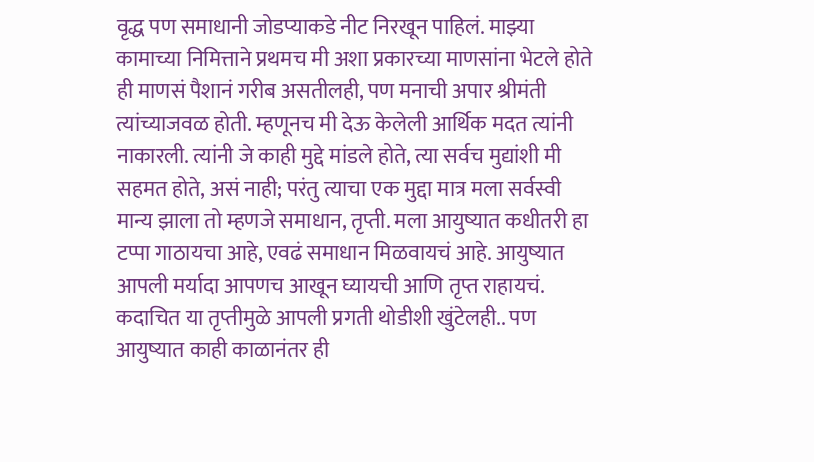वृद्ध पण समाधानी जोडप्याकडे नीट निरखून पाहिलं. माझ्या कामाच्या निमित्ताने प्रथमच मी अशा प्रकारच्या माणसांना भेटले होते ही माणसं पैशानं गरीब असतीलही, पण मनाची अपार श्रीमंती त्यांच्याजवळ होती. म्हणूनच मी देऊ केलेली आर्थिक मदत त्यांनी नाकारली. त्यांनी जे काही मुद्दे मांडले होते, त्या सर्वच मुद्यांशी मी सहमत होते, असं नाही; परंतु त्याचा एक मुद्दा मात्र मला सर्वस्वी मान्य झाला तो म्हणजे समाधान, तृप्ती. मला आयुष्यात कधीतरी हा टप्पा गाठायचा आहे, एवढं समाधान मिळवायचं आहे. आयुष्यात आपली मर्यादा आपणच आखून घ्यायची आणि तृप्त राहायचं. कदाचित या तृप्तीमुळे आपली प्रगती थोडीशी खुंटेलही.. पण आयुष्यात काही काळानंतर ही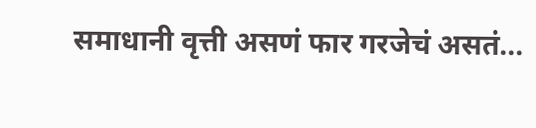समाधानी वृत्ती असणं फार गरजेचं असतं...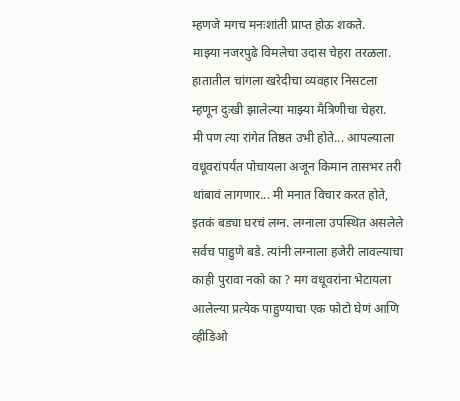म्हणजे मगच मनःशांती प्राप्त होऊ शकते.
माझ्या नजरपुढे विमलेचा उदास चेहरा तरळला. हातातील चांगला खरेदीचा व्यवहार निसटला म्हणून दुःखी झालेल्या माझ्या मैत्रिणीचा चेहरा.
मी पण त्या रांगेत तिष्ठत उभी होते... आपल्याला वधूवरांपर्यंत पोचायला अजून किमान तासभर तरी थांबावं लागणार... मी मनात विचार करत होते, इतकं बड्या घरचं लग्न. लग्नाला उपस्थित असलेले सर्वच पाहुणे बडे. त्यांनी लग्नाला हजेरी लावल्याचा काही पुरावा नको का ? मग वधूवरांना भेटायला आलेल्या प्रत्येक पाहुण्याचा एक फोटो घेणं आणि व्हीडिओ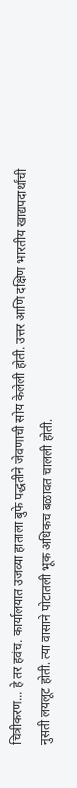चित्रीकरण... हे तर हवंच. कार्यालयात उजव्या हाताला बुफे पद्धतीने जेवणाची सोय केलेली होती. उत्तर आणि दक्षिण भारतीय खाद्यपदार्थांची नुसती लयलूट होती. त्या वासाने पोटातली भूक अधिकच बळावत चालली होती.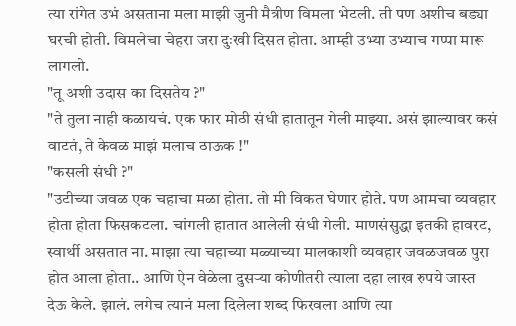त्या रांगेत उभं असताना मला माझी जुनी मैत्रीण विमला भेटली. ती पण अशीच बड्या घरची होती. विमलेचा चेहरा जरा दुःखी दिसत होता. आम्ही उभ्या उभ्याच गप्पा मारू लागलो.
"तू अशी उदास का दिसतेय ?"
"ते तुला नाही कळायचं. एक फार मोठी संधी हातातून गेली माझ्या. असं झाल्यावर कसं वाटतं, ते केवळ माझं मलाच ठाऊक !"
"कसली संधी ?"
"उटीच्या जवळ एक चहाचा मळा होता. तो मी विकत घेणार होते. पण आमचा व्यवहार होता होता फिसकटला. चांगली हातात आलेली संधी गेली. माणसंसुद्धा इतकी हावरट, स्वार्थी असतात ना. माझा त्या चहाच्या मळ्याच्या मालकाशी व्यवहार जवळजवळ पुरा होत आला होता.. आणि ऐन वेळेला दुसऱ्या कोणीतरी त्याला दहा लाख रुपये जास्त देऊ केले. झालं. लगेच त्यानं मला दिलेला शब्द फिरवला आणि त्या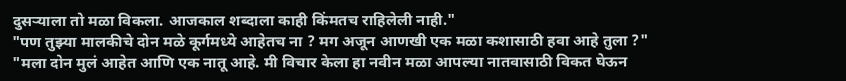दुसऱ्याला तो मळा विकला. आजकाल शब्दाला काही किंमतच राहिलेली नाही."
"पण तुझ्या मालकीचे दोन मळे कूर्गमध्ये आहेतच ना ? मग अजून आणखी एक मळा कशासाठी हवा आहे तुला ?"
"मला दोन मुलं आहेत आणि एक नातू आहे. मी विचार केला हा नवीन मळा आपल्या नातवासाठी विकत घेऊन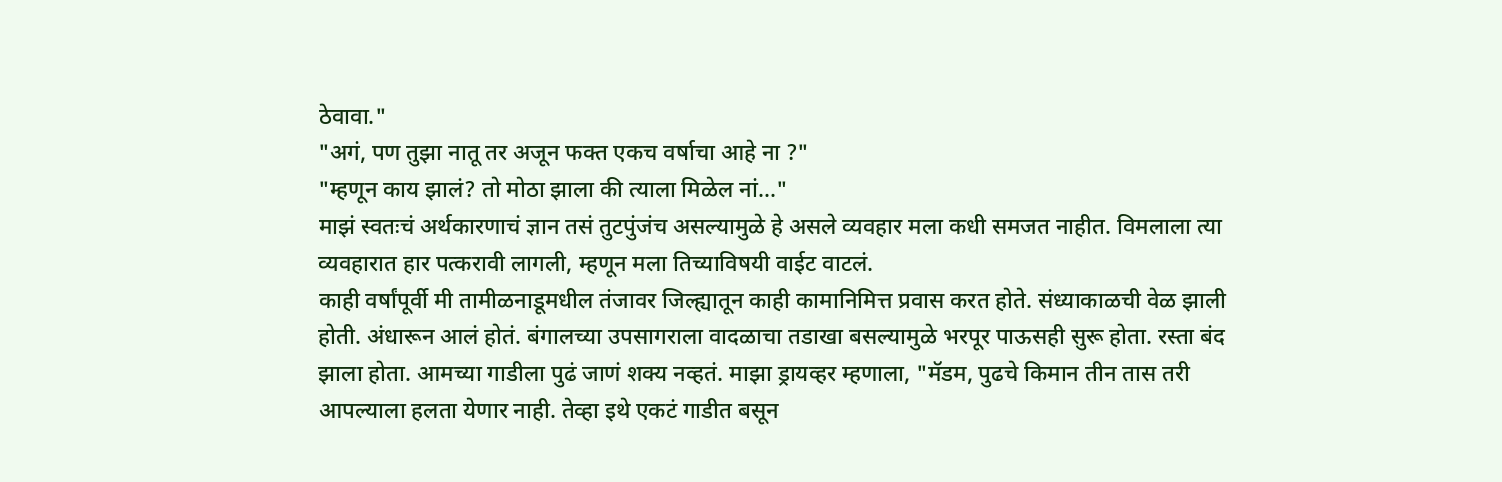ठेवावा."
"अगं, पण तुझा नातू तर अजून फक्त एकच वर्षाचा आहे ना ?"
"म्हणून काय झालं? तो मोठा झाला की त्याला मिळेल नां..."
माझं स्वतःचं अर्थकारणाचं ज्ञान तसं तुटपुंजंच असल्यामुळे हे असले व्यवहार मला कधी समजत नाहीत. विमलाला त्या व्यवहारात हार पत्करावी लागली, म्हणून मला तिच्याविषयी वाईट वाटलं.
काही वर्षांपूर्वी मी तामीळनाडूमधील तंजावर जिल्ह्यातून काही कामानिमित्त प्रवास करत होते. संध्याकाळची वेळ झाली होती. अंधारून आलं होतं. बंगालच्या उपसागराला वादळाचा तडाखा बसल्यामुळे भरपूर पाऊसही सुरू होता. रस्ता बंद झाला होता. आमच्या गाडीला पुढं जाणं शक्य नव्हतं. माझा ड्रायव्हर म्हणाला, "मॅडम, पुढचे किमान तीन तास तरी आपल्याला हलता येणार नाही. तेव्हा इथे एकटं गाडीत बसून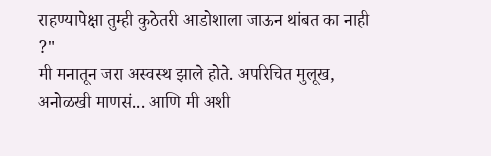राहण्यापेक्षा तुम्ही कुठेतरी आडोशाला जाऊन थांबत का नाही ?"
मी मनातून जरा अस्वस्थ झाले होते. अपरिचित मुलूख, अनोळखी माणसं... आणि मी अशी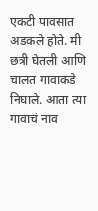एकटी पावसात अडकले होते. मी छत्री घेतली आणि चालत गावाकडे निघाले. आता त्या गावाचं नाव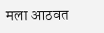मला आठवत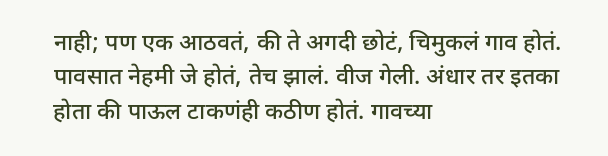नाही; पण एक आठवतं, की ते अगदी छोटं, चिमुकलं गाव होतं. पावसात नेहमी जे होतं, तेच झालं. वीज गेली. अंधार तर इतका होता की पाऊल टाकणंही कठीण होतं. गावच्या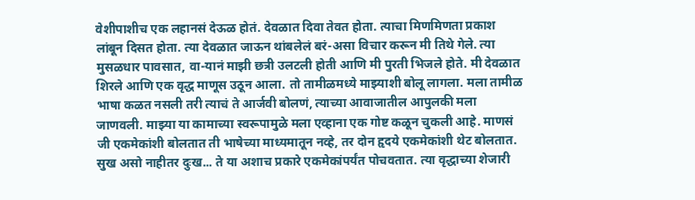वेशीपाशीच एक लहानसं देऊळ होतं. देवळात दिवा तेवत होता. त्याचा मिणमिणता प्रकाश लांबून दिसत होता. त्या देवळात जाऊन थांबलेलं बरं-असा विचार करून मी तिथे गेले. त्या मुसळधार पावसात, वा-यानं माझी छत्री उलटली होती आणि मी पुरती भिजले होते. मी देवळात शिरले आणि एक वृद्ध माणूस उठून आला. तो तामीळमध्ये माझ्याशी बोलू लागला. मला तामीळ भाषा कळत नसली तरी त्याचं ते आर्जवी बोलणं, त्याच्या आवाजातील आपुलकी मला जाणवली. माझ्या या कामाच्या स्वरूपामुळे मला एव्हाना एक गोष्ट कळून चुकली आहे. माणसं जी एकमेकांशी बोलतात ती भाषेच्या माध्यमातून नव्हे, तर दोन हृदये एकमेकांशी थेट बोलतात. सुख असो नाहीतर दुःख... ते या अशाच प्रकारे एकमेकांपर्यंत पोचवतात. त्या वृद्धाच्या शेजारी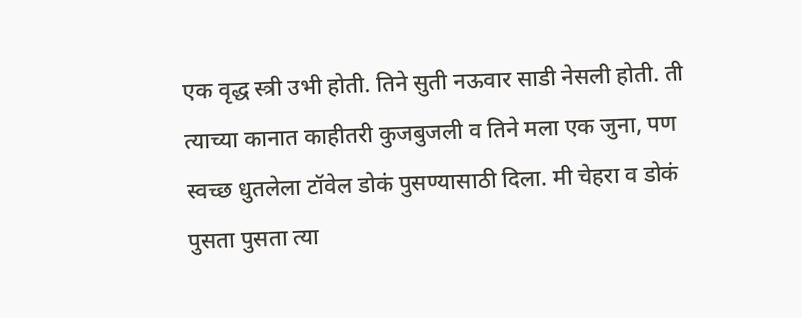एक वृद्ध स्त्री उभी होती. तिने सुती नऊवार साडी नेसली होती. ती त्याच्या कानात काहीतरी कुजबुजली व तिने मला एक जुना, पण स्वच्छ धुतलेला टॉवेल डोकं पुसण्यासाठी दिला. मी चेहरा व डोकं पुसता पुसता त्या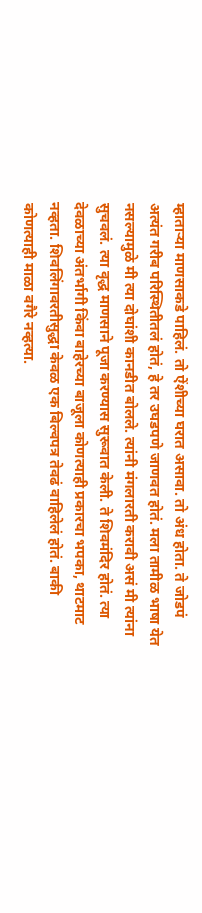म्हाताऱ्या माणसाकडे पाहिलं. तो ऐंशीच्या घरात असावा. तो अंध होता. ते जोडपं अत्यंत गरीब परिस्थितीतलं होतं, हे तर उघडपणे जाणवत होतं. मला तामीळ भाषा येत नसल्यामुळे मी त्या दोघांशी कानडीत बोलले. त्यांनी मंगलारती करावी असं मी त्यांना सुचवलं. त्या वृद्ध माणसाने पूजा करण्यास सुरूवात केली. ते शिवमंदिर होतं. त्या देवळाच्या अंतर्भागी किंवा बाहेरच्या बाजूला कोणत्याही प्रकारचा भपका, थाटमाट नव्हता. शिवलिंगावरतीसुद्धा केवळ एक बिल्वपत्र तेवढं वाहिलेलं होतं. बाकी कोणत्याही माळा वगैरे नव्हत्या.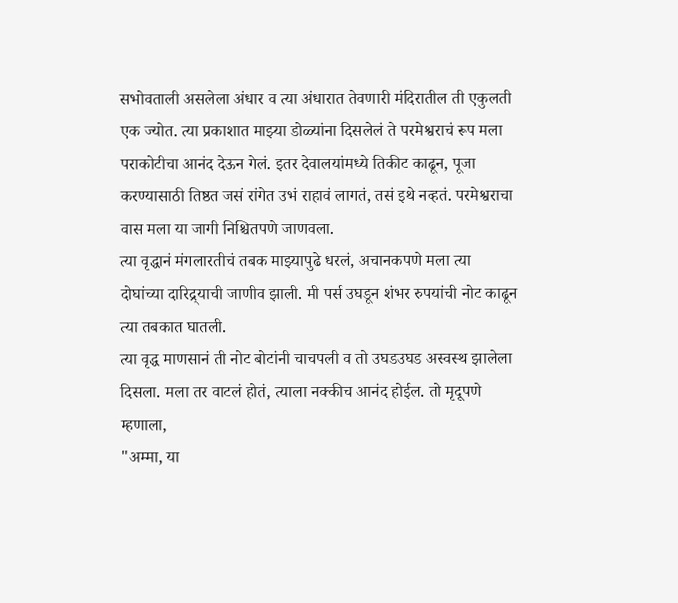सभोवताली असलेला अंधार व त्या अंधारात तेवणारी मंदिरातील ती एकुलती एक ज्योत. त्या प्रकाशात माझ्या डोळ्यांना दिसलेलं ते परमेश्वराचं रूप मला पराकोटीचा आनंद देऊन गेलं. इतर देवालयांमध्ये तिकीट काढून, पूजा करण्यासाठी तिष्ठत जसं रांगेत उभं राहावं लागतं, तसं इथे नव्हतं. परमेश्वराचा वास मला या जागी निश्चितपणे जाणवला.
त्या वृद्धानं मंगलारतीचं तबक माझ्यापुढे धरलं, अचानकपणे मला त्या दोघांच्या दारिद्र्याची जाणीव झाली. मी पर्स उघडून शंभर रुपयांची नोट काढून त्या तबकात घातली.
त्या वृद्ध माणसानं ती नोट बोटांनी चाचपली व तो उघडउघड अस्वस्थ झालेला दिसला. मला तर वाटलं होतं, त्याला नक्कीच आनंद होईल. तो मृदूपणे म्हणाला,
"अम्मा, या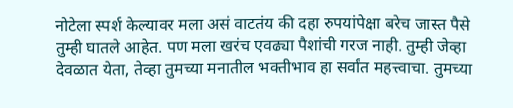नोटेला स्पर्श केल्यावर मला असं वाटतंय की दहा रुपयांपेक्षा बरेच जास्त पैसे तुम्ही घातले आहेत. पण मला खरंच एवढ्या पैशांची गरज नाही. तुम्ही जेव्हा देवळात येता, तेव्हा तुमच्या मनातील भक्तीभाव हा सर्वांत महत्त्वाचा. तुमच्या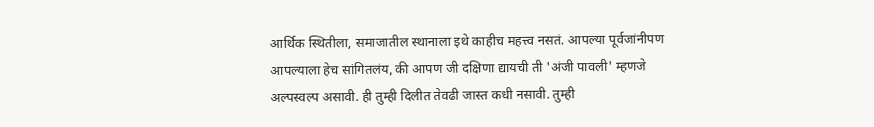आर्थिक स्थितीला, समाजातील स्थानाला इथे काहीच महत्त्व नसतं. आपल्या पूर्वजांनीपण आपल्याला हेच सांगितलंय, की आपण जी दक्षिणा द्यायची ती 'अंजी पावली' म्हणजे अल्पस्वल्प असावी. ही तुम्ही दिलीत तेवढी जास्त कधी नसावी. तुम्ही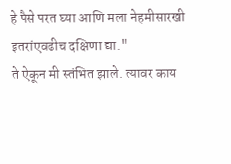हे पैसे परत घ्या आणि मला नेहमीसारखी इतरांएवढीच दक्षिणा द्या."
ते ऐकून मी स्तंभित झाले. त्यावर काय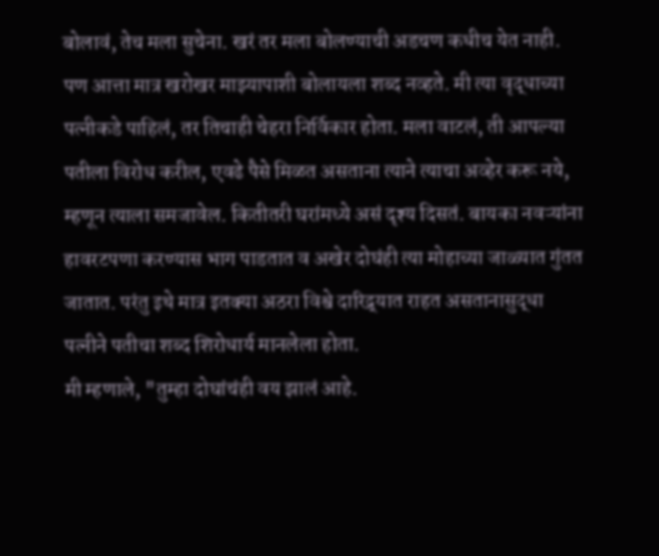बोलावं, तेच मला सुचेना. खरं तर मला बोलण्याची अडचण कधीच येत नाही. पण आत्ता मात्र खरोखर माझ्यापाशी बोलायला शब्द नव्हते. मी त्या वृद्धाच्या पत्नीकडे पाहिलं, तर तिचाही चेहरा निर्विकार होता. मला वाटलं, ती आपल्या पतीला विरोध करील, एवढे पैसे मिळत असताना त्याने त्याचा अव्हेर करू नये, म्हणून त्याला समजावेल. कितीतरी घरांमध्ये असं दृश्य दिसतं. बायका नवऱ्यांना हावरटपणा करण्यास भाग पाडतात व अखेर दोघंही त्या मोहाच्या जाळ्यात गुंतत जातात. परंतु इथे मात्र इतक्या अठरा विश्वे दारिद्र्यात राहत असतानासुद्धा पत्नीने पतीचा शब्द शिरोधार्य मानलेला होता.
मी म्हणाले, "तुम्हा दोघांचंही वय झालं आहे.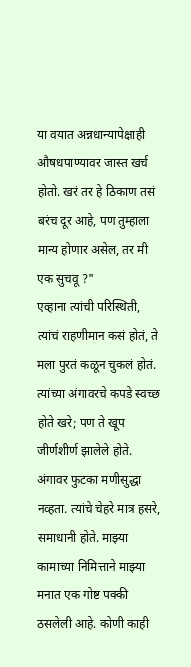या वयात अन्नधान्यापेक्षाही औषधपाण्यावर जास्त खर्च होतो. खरं तर हे ठिकाण तसं बरंच दूर आहे, पण तुम्हाला मान्य होणार असेल, तर मी एक सुचवू ?"
एव्हाना त्यांची परिस्थिती, त्यांचं राहणीमान कसं होतं, ते मला पुरतं कळून चुकलं होतं. त्यांच्या अंगावरचे कपडे स्वच्छ होते खरे; पण ते खूप जीर्णशीर्ण झालेले होते. अंगावर फुटका मणीसुद्धा नव्हता. त्यांचे चेहरे मात्र हसरे, समाधानी होते. माझ्या कामाच्या निमित्ताने माझ्या मनात एक गोष्ट पक्की ठसलेली आहे. कोणी काही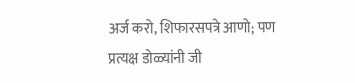अर्ज करो, शिफारसपत्रे आणो; पण प्रत्यक्ष डोळ्यांनी जी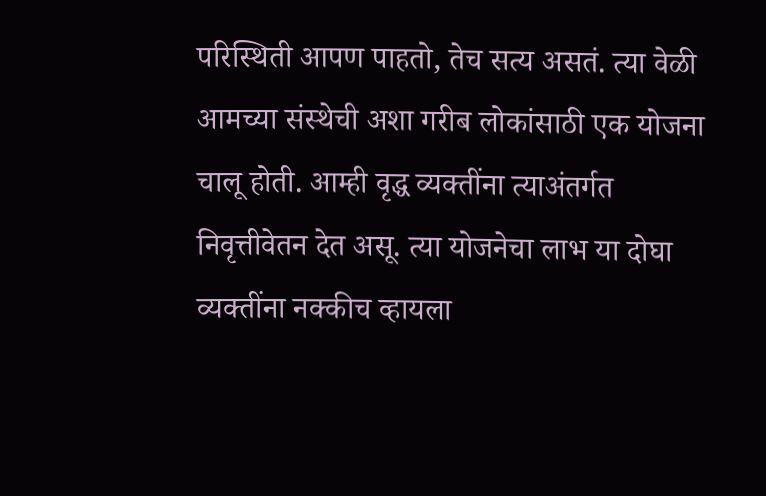परिस्थिती आपण पाहतो, तेच सत्य असतं. त्या वेळी आमच्या संस्थेची अशा गरीब लोकांसाठी एक योजना चालू होती. आम्ही वृद्ध व्यक्तींना त्याअंतर्गत निवृत्तीवेतन देत असू. त्या योजनेचा लाभ या दोघा व्यक्तींना नक्कीच व्हायला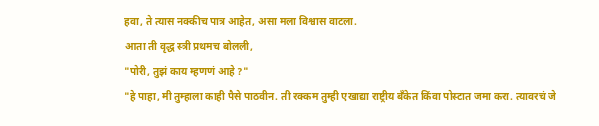हवा, ते त्यास नक्कीच पात्र आहेत, असा मला विश्वास वाटला.
आता ती वृद्ध स्त्री प्रथमच बोलली,
"पोरी, तुझं काय म्हणणं आहे ?"
"हे पाहा, मी तुम्हाला काही पैसे पाठवीन. ती रक्कम तुम्ही एखाद्या राष्ट्रीय बँकेत किंवा पोस्टात जमा करा. त्यावरचं जे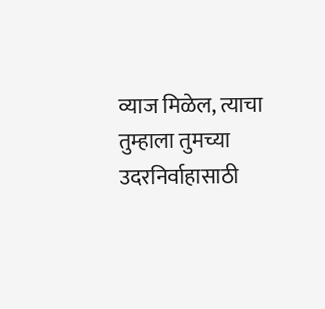व्याज मिळेल, त्याचा तुम्हाला तुमच्या उदरनिर्वाहासाठी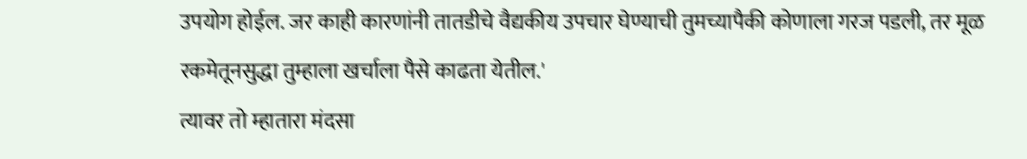उपयोग होईल. जर काही कारणांनी तातडीचे वैद्यकीय उपचार घेण्याची तुमच्यापैकी कोणाला गरज पडली, तर मूळ रकमेतूनसुद्धा तुम्हाला खर्चाला पैसे काढता येतील.'
त्यावर तो म्हातारा मंदसा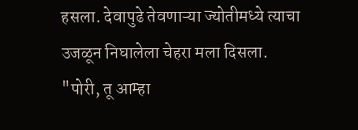हसला. देवापुढे तेवणाऱ्या ज्योतीमध्ये त्याचा उजळून निघालेला चेहरा मला दिसला.
"पोरी, तू आम्हा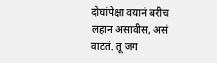दोघांपेक्षा वयानं बरीच लहान असावीस, असं वाटतं. तू जग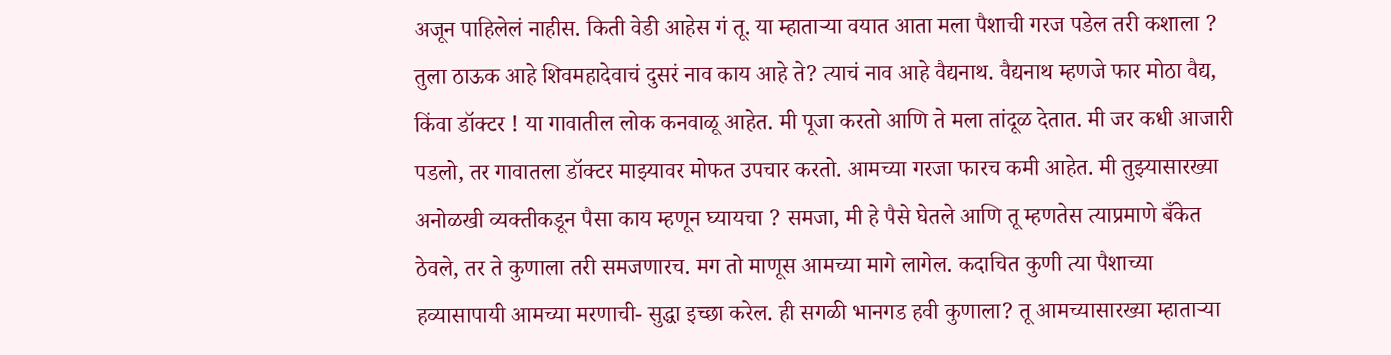अजून पाहिलेलं नाहीस. किती वेडी आहेस गं तू. या म्हाताऱ्या वयात आता मला पैशाची गरज पडेल तरी कशाला ? तुला ठाऊक आहे शिवमहादेवाचं दुसरं नाव काय आहे ते? त्याचं नाव आहे वैद्यनाथ. वैद्यनाथ म्हणजे फार मोठा वैद्य, किंवा डॉक्टर ! या गावातील लोक कनवाळू आहेत. मी पूजा करतो आणि ते मला तांदूळ देतात. मी जर कधी आजारी पडलो, तर गावातला डॉक्टर माझ्यावर मोफत उपचार करतो. आमच्या गरजा फारच कमी आहेत. मी तुझ्यासारख्या अनोळखी व्यक्तीकडून पैसा काय म्हणून घ्यायचा ? समजा, मी हे पैसे घेतले आणि तू म्हणतेस त्याप्रमाणे बँकेत ठेवले, तर ते कुणाला तरी समजणारच. मग तो माणूस आमच्या मागे लागेल. कदाचित कुणी त्या पैशाच्या हव्यासापायी आमच्या मरणाची- सुद्धा इच्छा करेल. ही सगळी भानगड हवी कुणाला? तू आमच्यासारख्या म्हाताऱ्या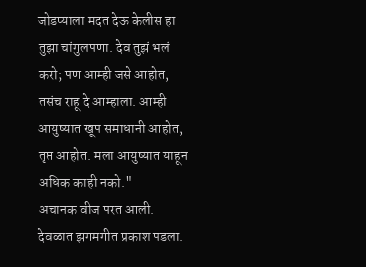जोडप्याला मदत देऊ केलीस हा तुझा चांगुलपणा. देव तुझं भलं करो; पण आम्ही जसे आहोत, तसंच राहू दे आम्हाला. आम्ही आयुष्यात खूप समाधानी आहोत, तृप्त आहोत. मला आयुष्यात याहून अधिक काही नको."
अचानक वीज परत आली. देवळात झगमगीत प्रकाश पडला.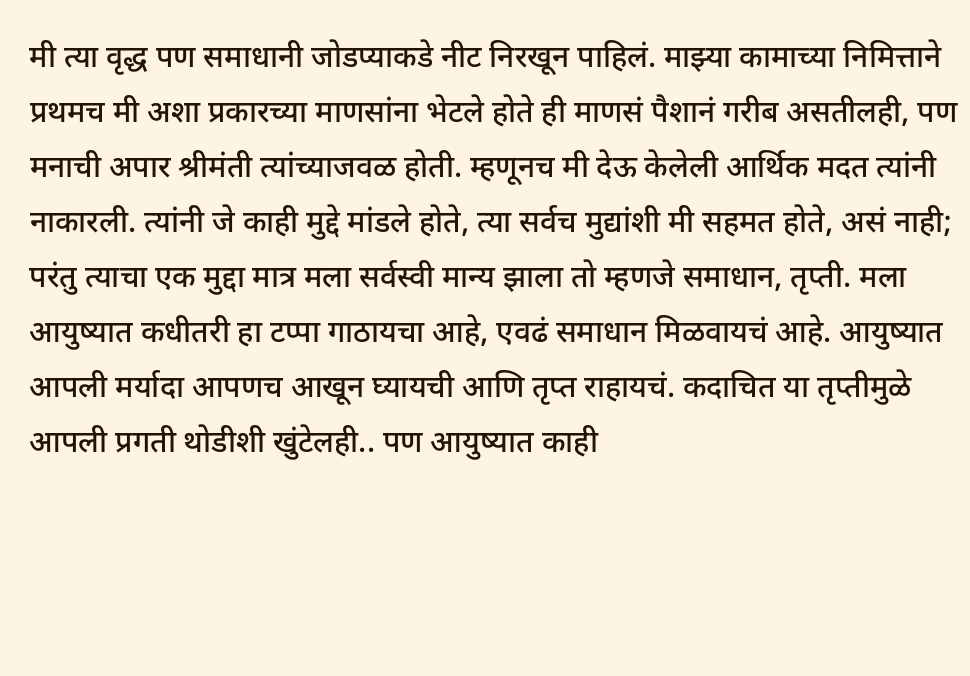मी त्या वृद्ध पण समाधानी जोडप्याकडे नीट निरखून पाहिलं. माझ्या कामाच्या निमित्ताने प्रथमच मी अशा प्रकारच्या माणसांना भेटले होते ही माणसं पैशानं गरीब असतीलही, पण मनाची अपार श्रीमंती त्यांच्याजवळ होती. म्हणूनच मी देऊ केलेली आर्थिक मदत त्यांनी नाकारली. त्यांनी जे काही मुद्दे मांडले होते, त्या सर्वच मुद्यांशी मी सहमत होते, असं नाही; परंतु त्याचा एक मुद्दा मात्र मला सर्वस्वी मान्य झाला तो म्हणजे समाधान, तृप्ती. मला आयुष्यात कधीतरी हा टप्पा गाठायचा आहे, एवढं समाधान मिळवायचं आहे. आयुष्यात आपली मर्यादा आपणच आखून घ्यायची आणि तृप्त राहायचं. कदाचित या तृप्तीमुळे आपली प्रगती थोडीशी खुंटेलही.. पण आयुष्यात काही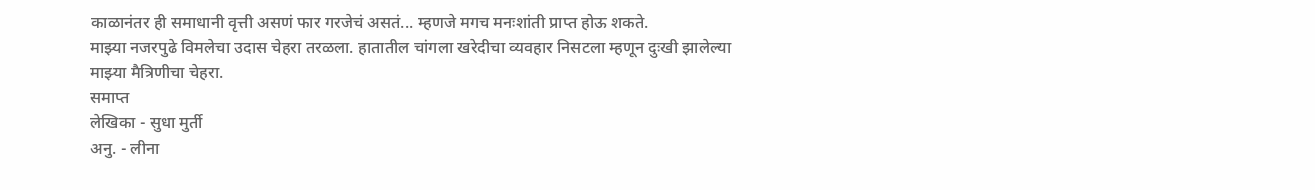काळानंतर ही समाधानी वृत्ती असणं फार गरजेचं असतं... म्हणजे मगच मनःशांती प्राप्त होऊ शकते.
माझ्या नजरपुढे विमलेचा उदास चेहरा तरळला. हातातील चांगला खरेदीचा व्यवहार निसटला म्हणून दुःखी झालेल्या माझ्या मैत्रिणीचा चेहरा.
समाप्त
लेखिका - सुधा मुर्ती
अनु. - लीना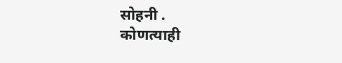सोहनी .
कोणत्याही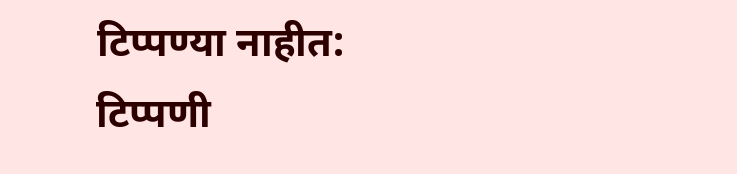टिप्पण्या नाहीत:
टिप्पणी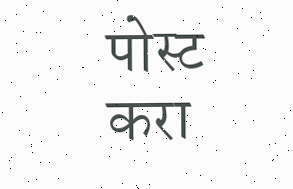पोस्ट करा